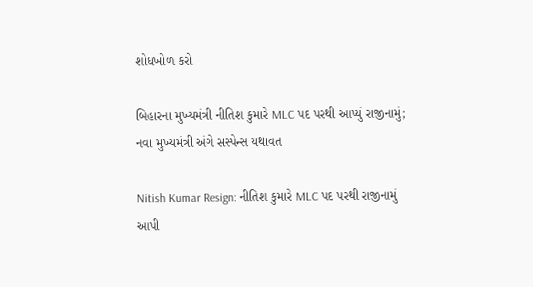શોધખોળ કરો

બિહારના મુખ્યમંત્રી નીતિશ કુમારે MLC પદ પરથી આપ્યું રાજીનામું; નવા મુખ્યમંત્રી અંગે સસ્પેન્સ યથાવત

Nitish Kumar Resign: નીતિશ કુમારે MLC પદ પરથી રાજીનામું આપી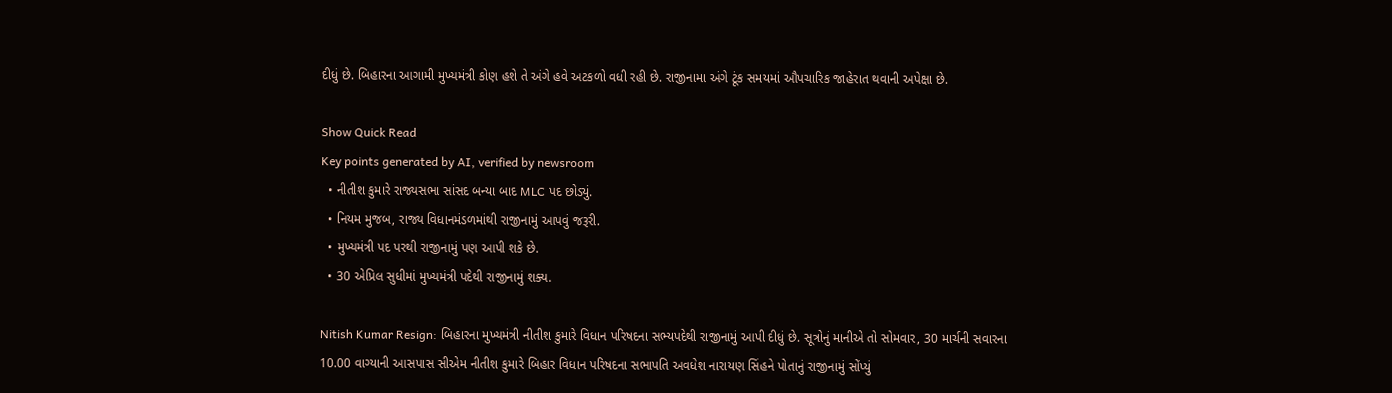દીધું છે. બિહારના આગામી મુખ્યમંત્રી કોણ હશે તે અંગે હવે અટકળો વધી રહી છે. રાજીનામા અંગે ટૂંક સમયમાં ઔપચારિક જાહેરાત થવાની અપેક્ષા છે.

Show Quick Read
Key points generated by AI, verified by newsroom
  • નીતીશ કુમારે રાજ્યસભા સાંસદ બન્યા બાદ MLC પદ છોડ્યું.
  • નિયમ મુજબ, રાજ્ય વિધાનમંડળમાંથી રાજીનામું આપવું જરૂરી.
  • મુખ્યમંત્રી પદ પરથી રાજીનામું પણ આપી શકે છે.
  • 30 એપ્રિલ સુધીમાં મુખ્યમંત્રી પદેથી રાજીનામું શક્ય.

Nitish Kumar Resign: બિહારના મુખ્યમંત્રી નીતીશ કુમારે વિધાન પરિષદના સભ્યપદેથી રાજીનામું આપી દીધું છે. સૂત્રોનું માનીએ તો સોમવાર, 30 માર્ચની સવારના 10.00 વાગ્યાની આસપાસ સીએમ નીતીશ કુમારે બિહાર વિધાન પરિષદના સભાપતિ અવધેશ નારાયણ સિંહને પોતાનું રાજીનામું સોંપ્યું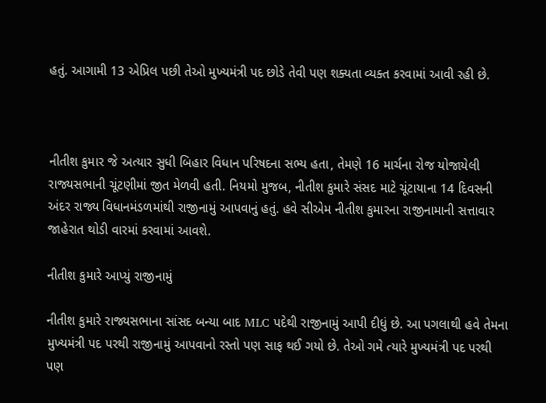હતું. આગામી 13 એપ્રિલ પછી તેઓ મુખ્યમંત્રી પદ છોડે તેવી પણ શક્યતા વ્યક્ત કરવામાં આવી રહી છે.



નીતીશ કુમાર જે અત્યાર સુધી બિહાર વિધાન પરિષદના સભ્ય હતા, તેમણે 16 માર્ચના રોજ યોજાયેલી રાજ્યસભાની ચૂંટણીમાં જીત મેળવી હતી. નિયમો મુજબ, નીતીશ કુમારે સંસદ માટે ચૂંટાયાના 14 દિવસની અંદર રાજ્ય વિધાનમંડળમાંથી રાજીનામું આપવાનું હતું. હવે સીએમ નીતીશ કુમારના રાજીનામાની સત્તાવાર જાહેરાત થોડી વારમાં કરવામાં આવશે.

નીતીશ કુમારે આપ્યું રાજીનામું

નીતીશ કુમારે રાજ્યસભાના સાંસદ બન્યા બાદ MLC પદેથી રાજીનામું આપી દીધું છે. આ પગલાથી હવે તેમના મુખ્યમંત્રી પદ પરથી રાજીનામું આપવાનો રસ્તો પણ સાફ થઈ ગયો છે. તેઓ ગમે ત્યારે મુખ્યમંત્રી પદ પરથી પણ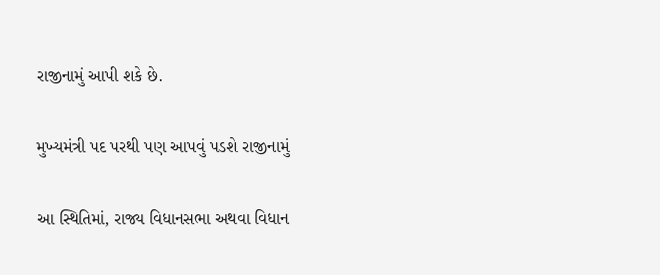રાજીનામું આપી શકે છે.

મુખ્યમંત્રી પદ પરથી પણ આપવું પડશે રાજીનામું

આ સ્થિતિમાં, રાજ્ય વિધાનસભા અથવા વિધાન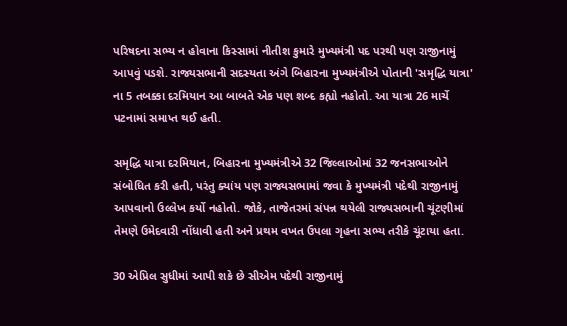પરિષદના સભ્ય ન હોવાના કિસ્સામાં નીતીશ કુમારે મુખ્યમંત્રી પદ પરથી પણ રાજીનામું આપવું પડશે. રાજ્યસભાની સદસ્યતા અંગે બિહારના મુખ્યમંત્રીએ પોતાની 'સમૃદ્ધિ યાત્રા' ના 5 તબક્કા દરમિયાન આ બાબતે એક પણ શબ્દ કહ્યો નહોતો. આ યાત્રા 26 માર્ચે પટનામાં સમાપ્ત થઈ હતી.

સમૃદ્ધિ યાત્રા દરમિયાન, બિહારના મુખ્યમંત્રીએ 32 જિલ્લાઓમાં 32 જનસભાઓને સંબોધિત કરી હતી, પરંતુ ક્યાંય પણ રાજ્યસભામાં જવા કે મુખ્યમંત્રી પદેથી રાજીનામું આપવાનો ઉલ્લેખ કર્યો નહોતો. જોકે, તાજેતરમાં સંપન્ન થયેલી રાજ્યસભાની ચૂંટણીમાં તેમણે ઉમેદવારી નોંધાવી હતી અને પ્રથમ વખત ઉપલા ગૃહના સભ્ય તરીકે ચૂંટાયા હતા.

30 એપ્રિલ સુધીમાં આપી શકે છે સીએમ પદેથી રાજીનામું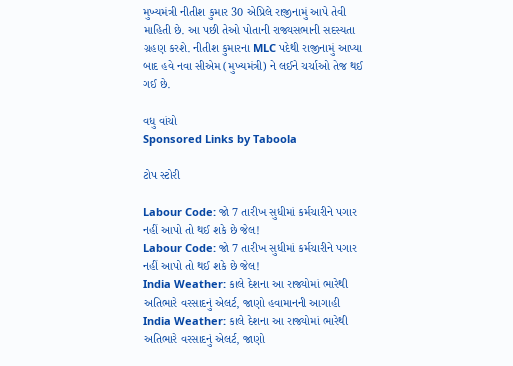મુખ્યમંત્રી નીતીશ કુમાર 30 એપ્રિલે રાજીનામું આપે તેવી માહિતી છે. આ પછી તેઓ પોતાની રાજ્યસભાની સદસ્યતા ગ્રહણ કરશે. નીતીશ કુમારના MLC પદેથી રાજીનામું આપ્યા બાદ હવે નવા સીએમ (મુખ્યમંત્રી) ને લઈને ચર્ચાઓ તેજ થઈ ગઈ છે.

વધુ વાંચો
Sponsored Links by Taboola

ટોપ સ્ટોરી

Labour Code: જો 7 તારીખ સુધીમાં કર્મચારીને પગાર નહીં આપો તો થઈ શકે છે જેલ!
Labour Code: જો 7 તારીખ સુધીમાં કર્મચારીને પગાર નહીં આપો તો થઈ શકે છે જેલ!
India Weather: કાલે દેશના આ રાજ્યોમાં ભારેથી અતિભારે વરસાદનું એલર્ટ, જાણો હવામાનની આગાહી
India Weather: કાલે દેશના આ રાજ્યોમાં ભારેથી અતિભારે વરસાદનું એલર્ટ, જાણો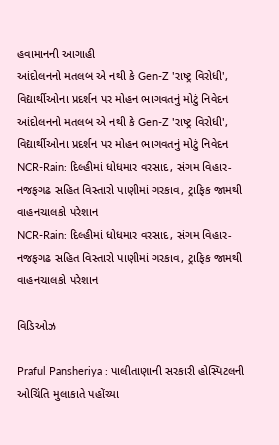હવામાનની આગાહી
આંદોલનનો મતલબ એ નથી કે Gen-Z 'રાષ્ટ્ર વિરોધી', વિદ્યાર્થીઓના પ્રદર્શન પર મોહન ભાગવતનું મોટું નિવેદન
આંદોલનનો મતલબ એ નથી કે Gen-Z 'રાષ્ટ્ર વિરોધી', વિદ્યાર્થીઓના પ્રદર્શન પર મોહન ભાગવતનું મોટું નિવેદન
NCR-Rain: દિલ્હીમાં ધોધમાર વરસાદ, સંગમ વિહાર-નજફગઢ સહિત વિસ્તારો પાણીમાં ગરકાવ, ટ્રાફિક જામથી વાહનચાલકો પરેશાન
NCR-Rain: દિલ્હીમાં ધોધમાર વરસાદ, સંગમ વિહાર-નજફગઢ સહિત વિસ્તારો પાણીમાં ગરકાવ, ટ્રાફિક જામથી વાહનચાલકો પરેશાન

વિડિઓઝ

Praful Pansheriya : પાલીતાણાની સરકારી હોસ્પિટલની ઓચિંતિ મુલાકાતે પહોંચ્યા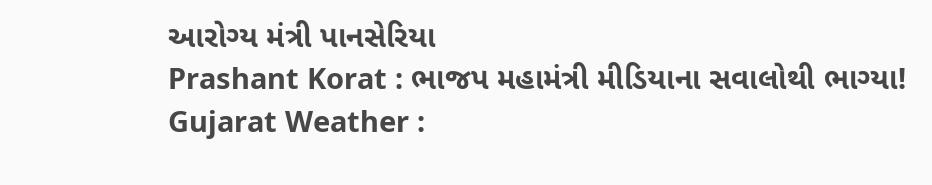આરોગ્ય મંત્રી પાનસેરિયા
Prashant Korat : ભાજપ મહામંત્રી મીડિયાના સવાલોથી ભાગ્યા!
Gujarat Weather :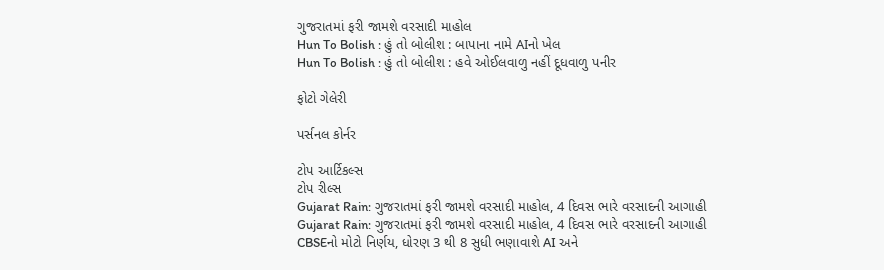ગુજરાતમાં ફરી જામશે વરસાદી માહોલ
Hun To Bolish : હું તો બોલીશ : બાપાના નામે AIનો ખેલ
Hun To Bolish : હું તો બોલીશ : હવે ઓઈલવાળુ નહીં દૂધવાળુ પનીર

ફોટો ગેલેરી

પર્સનલ કોર્નર

ટોપ આર્ટિકલ્સ
ટોપ રીલ્સ
Gujarat Rain: ગુજરાતમાં ફરી જામશે વરસાદી માહોલ, 4 દિવસ ભારે વરસાદની આગાહી
Gujarat Rain: ગુજરાતમાં ફરી જામશે વરસાદી માહોલ, 4 દિવસ ભારે વરસાદની આગાહી
CBSEનો મોટો નિર્ણય, ધોરણ 3 થી 8 સુધી ભણાવાશે AI અને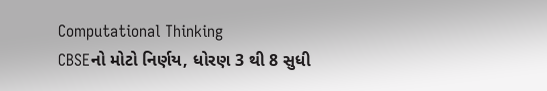Computational Thinking
CBSEનો મોટો નિર્ણય, ધોરણ 3 થી 8 સુધી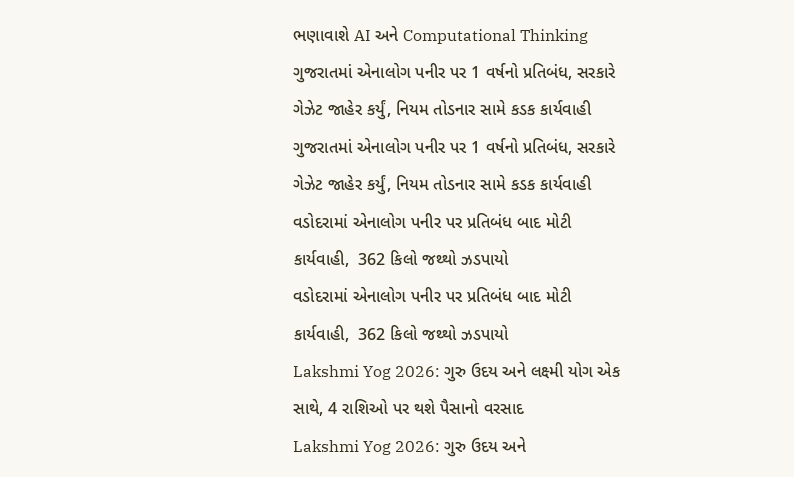ભણાવાશે AI અને Computational Thinking
ગુજરાતમાં એનાલોગ પનીર પર 1 વર્ષનો પ્રતિબંધ, સરકારે ગેઝેટ જાહેર કર્યું, નિયમ તોડનાર સામે કડક કાર્યવાહી
ગુજરાતમાં એનાલોગ પનીર પર 1 વર્ષનો પ્રતિબંધ, સરકારે ગેઝેટ જાહેર કર્યું, નિયમ તોડનાર સામે કડક કાર્યવાહી
વડોદરામાં એનાલોગ પનીર પર પ્રતિબંધ બાદ મોટી કાર્યવાહી,  362 કિલો જથ્થો ઝડપાયો
વડોદરામાં એનાલોગ પનીર પર પ્રતિબંધ બાદ મોટી કાર્યવાહી,  362 કિલો જથ્થો ઝડપાયો
Lakshmi Yog 2026: ગુરુ ઉદય અને લક્ષ્મી યોગ એક સાથે, 4 રાશિઓ પર થશે પૈસાનો વરસાદ
Lakshmi Yog 2026: ગુરુ ઉદય અને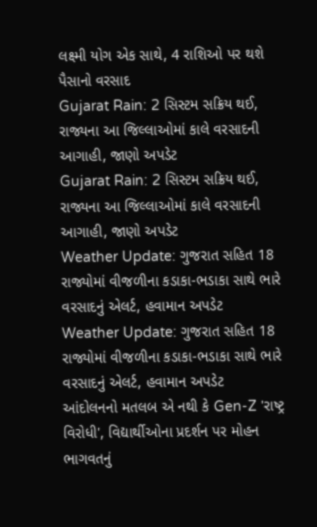લક્ષ્મી યોગ એક સાથે, 4 રાશિઓ પર થશે પૈસાનો વરસાદ
Gujarat Rain: 2 સિસ્ટમ સક્રિય થઈ, રાજ્યના આ જિલ્લાઓમાં કાલે વરસાદની આગાહી, જાણો અપડેટ
Gujarat Rain: 2 સિસ્ટમ સક્રિય થઈ, રાજ્યના આ જિલ્લાઓમાં કાલે વરસાદની આગાહી, જાણો અપડેટ
Weather Update: ગુજરાત સહિત 18 રાજ્યોમાં વીજળીના કડાકા-ભડાકા સાથે ભારે વરસાદનું એલર્ટ, હવામાન અપડેટ
Weather Update: ગુજરાત સહિત 18 રાજ્યોમાં વીજળીના કડાકા-ભડાકા સાથે ભારે વરસાદનું એલર્ટ, હવામાન અપડેટ
આંદોલનનો મતલબ એ નથી કે Gen-Z 'રાષ્ટ્ર વિરોધી', વિદ્યાર્થીઓના પ્રદર્શન પર મોહન ભાગવતનું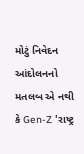મોટું નિવેદન
આંદોલનનો મતલબ એ નથી કે Gen-Z 'રાષ્ટ્ર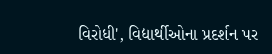વિરોધી', વિદ્યાર્થીઓના પ્રદર્શન પર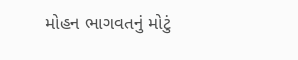મોહન ભાગવતનું મોટું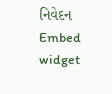નિવેદન
Embed widget